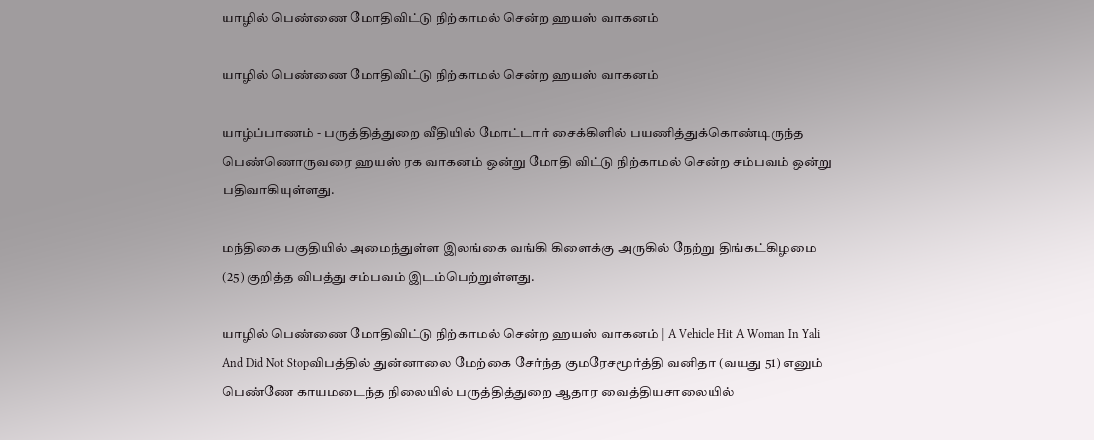யாழில் பெண்ணை மோதிவிட்டு நிற்காமல் சென்ற ஹயஸ் வாகனம்

யாழில் பெண்ணை மோதிவிட்டு நிற்காமல் சென்ற ஹயஸ் வாகனம்

யாழ்ப்பாணம் - பருத்தித்துறை வீதியில் மோட்டார் சைக்கிளில் பயணித்துக்கொண்டிருந்த பெண்ணொருவரை ஹயஸ் ரக வாகனம் ஒன்று மோதி விட்டு நிற்காமல் சென்ற சம்பவம் ஒன்று பதிவாகியுள்ளது.

மந்திகை பகுதியில் அமைந்துள்ள இலங்கை வங்கி கிளைக்கு அருகில் நேற்று திங்கட்கிழமை (25) குறித்த விபத்து சம்பவம் இடம்பெற்றுள்ளது.

யாழில் பெண்ணை மோதிவிட்டு நிற்காமல் சென்ற ஹயஸ் வாகனம் | A Vehicle Hit A Woman In Yali And Did Not Stopவிபத்தில் துன்னாலை மேற்கை சேர்ந்த குமரேசமூர்த்தி வனிதா (வயது 51) எனும் பெண்ணே காயமடைந்த நிலையில் பருத்தித்துறை ஆதார வைத்தியசாலையில்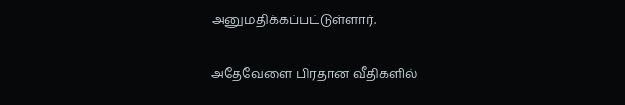அனுமதிக்கப்பட்டுள்ளார்.

அதேவேளை பிரதான வீதிகளில்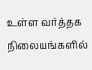உள்ள வர்த்தக நிலையங்களில்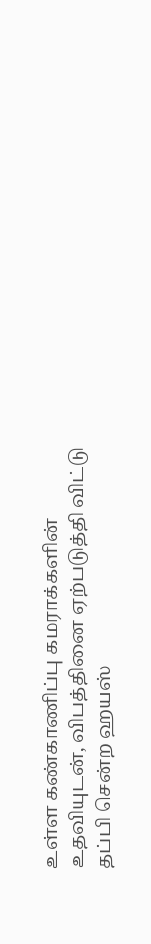உள்ள கண்காணிப்பு கமராக்களின் உதவியுடன், விபத்தினை ஏற்படுத்தி விட்டு தப்பி சென்ற ஹயஸ்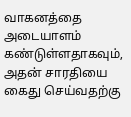வாகனத்தை அடையாளம் கண்டுள்ளதாகவும், அதன் சாரதியை கைது செய்வதற்கு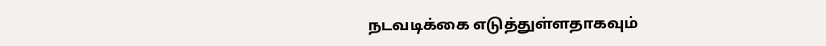நடவடிக்கை எடுத்துள்ளதாகவும்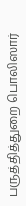பருத்தித்துறை பொலிஸார்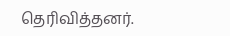தெரிவித்தனர்.